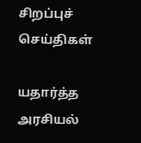சிறப்புச் செய்திகள்

யதார்த்த அரசியல்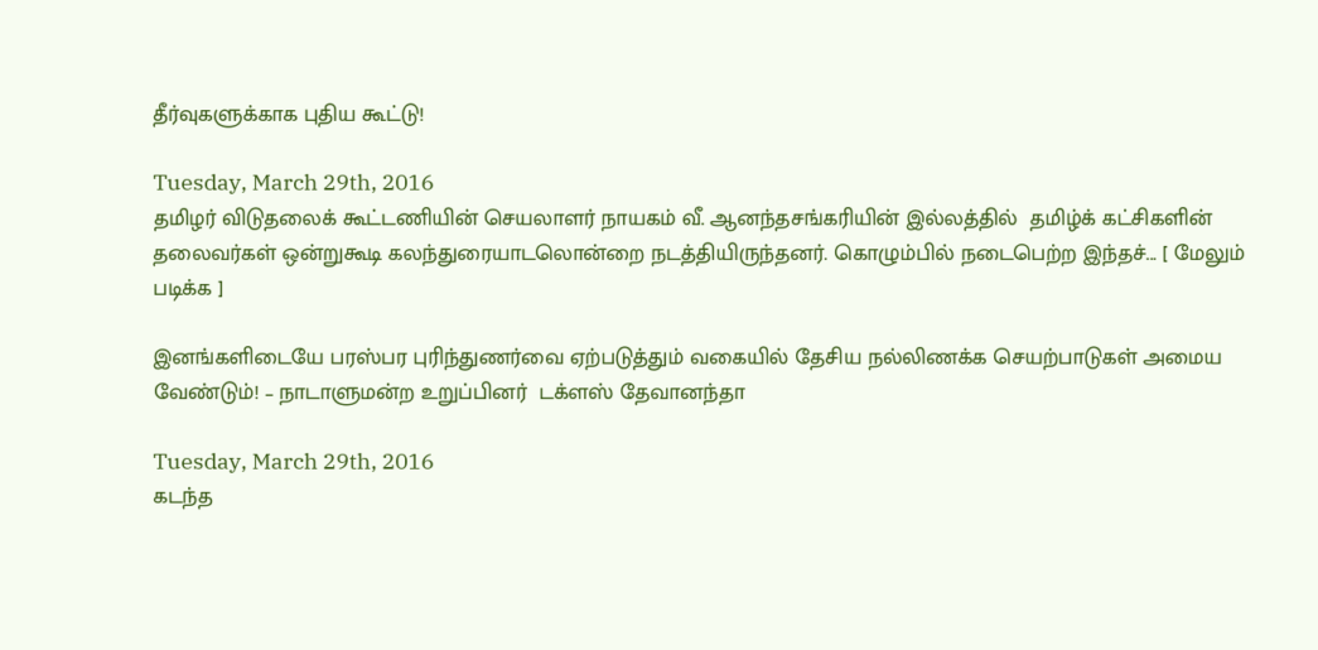தீர்வுகளுக்காக புதிய கூட்டு!

Tuesday, March 29th, 2016
தமிழர் விடுதலைக் கூட்டணியின் செயலாளர் நாயகம் வீ. ஆனந்தசங்கரியின் இல்லத்தில்  தமிழ்க் கட்சிகளின் தலைவர்கள் ஒன்றுகூடி கலந்துரையாடலொன்றை நடத்தியிருந்தனர். கொழும்பில் நடைபெற்ற இந்தச்... [ மேலும் படிக்க ]

இனங்களிடையே பரஸ்பர புரிந்துணர்வை ஏற்படுத்தும் வகையில் தேசிய நல்லிணக்க செயற்பாடுகள் அமைய வேண்டும்! – நாடாளுமன்ற உறுப்பினர்  டக்ளஸ் தேவானந்தா

Tuesday, March 29th, 2016
கடந்த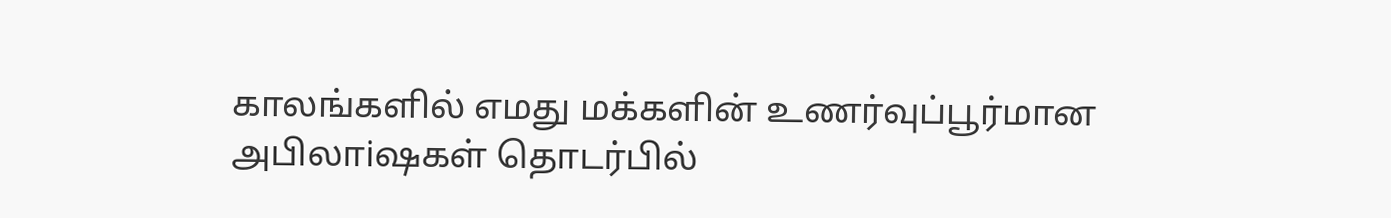காலங்களில் எமது மக்களின் உணர்வுப்பூர்மான அபிலாiஷகள் தொடர்பில்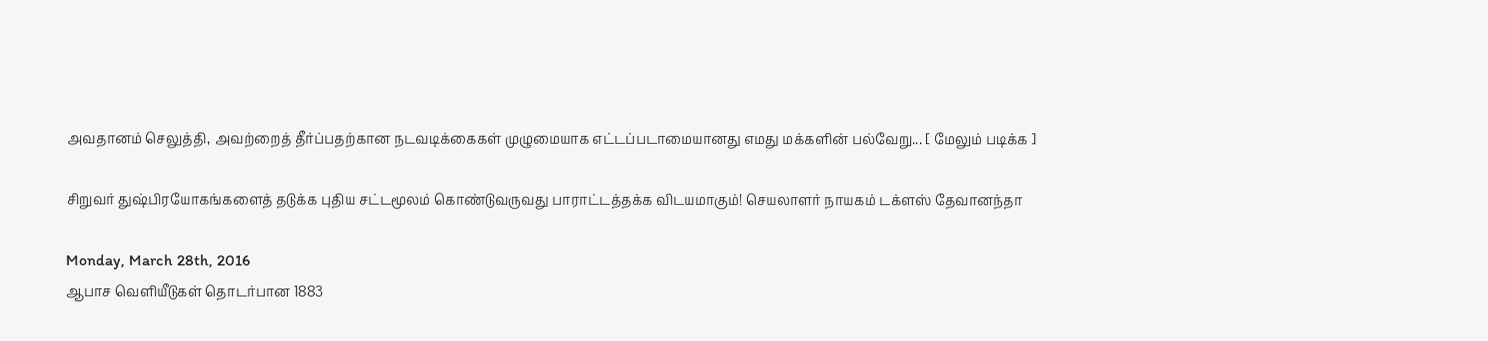அவதானம் செலுத்தி, அவற்றைத் தீர்ப்பதற்கான நடவடிக்கைகள் முழுமையாக எட்டப்படாமையானது எமது மக்களின் பல்வேறு... [ மேலும் படிக்க ]

சிறுவர் துஷ்பிரயோகங்களைத் தடுக்க புதிய சட்டமூலம் கொண்டுவருவது பாராட்டத்தக்க விடயமாகும்! செயலாளர் நாயகம் டக்ளஸ் தேவானந்தா

Monday, March 28th, 2016
ஆபாச வெளியீடுகள் தொடர்பான 1883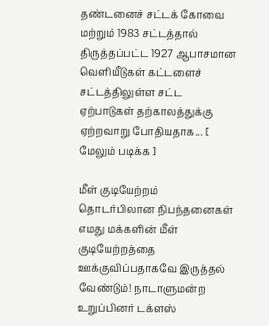தண்டனைச் சட்டக் கோவை மற்றும் 1983 சட்டத்தால் திருத்தப்பட்ட 1927 ஆபாசமான வெளியீடுகள் கட்டளைச் சட்டத்திலுள்ள சட்ட ஏற்பாடுகள் தற்காலத்துக்கு ஏற்றவாறு போதியதாக... [ மேலும் படிக்க ]

மீள் குடியேற்றம் தொடர்பிலான நிபந்தனைகள் எமது மக்களின் மீள் குடியேற்றத்தை ஊக்குவிப்பதாகவே இருத்தல் வேண்டும்! நாடாளுமன்ற உறுப்பினர் டக்ளஸ்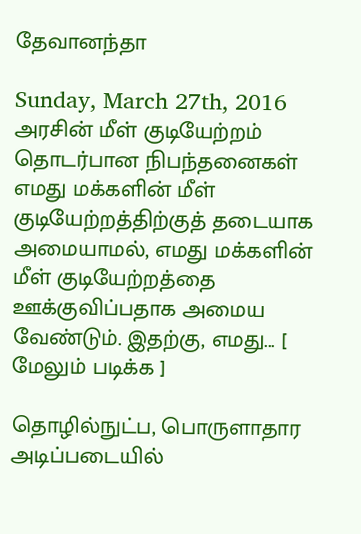தேவானந்தா

Sunday, March 27th, 2016
அரசின் மீள் குடியேற்றம் தொடர்பான நிபந்தனைகள் எமது மக்களின் மீள் குடியேற்றத்திற்குத் தடையாக அமையாமல், எமது மக்களின் மீள் குடியேற்றத்தை ஊக்குவிப்பதாக அமைய வேண்டும். இதற்கு, எமது... [ மேலும் படிக்க ]

தொழில்நுட்ப, பொருளாதார அடிப்படையில்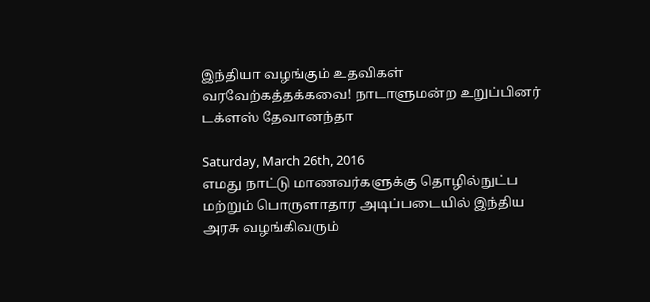இந்தியா வழங்கும் உதவிகள் வரவேற்கத்தக்கவை! நாடாளுமன்ற உறுப்பினர் டக்ளஸ் தேவானந்தா

Saturday, March 26th, 2016
எமது நாட்டு மாணவர்களுக்கு தொழில்நுட்ப மற்றும் பொருளாதார அடிப்படையில் இந்திய அரசு வழங்கிவரும்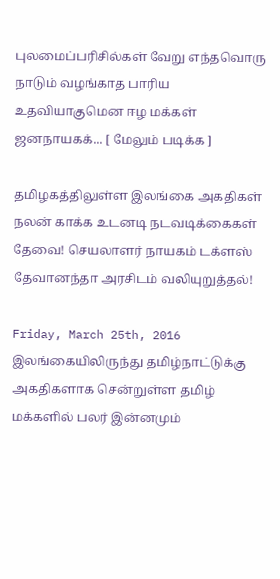புலமைப்பரிசில்கள் வேறு எந்தவொரு நாடும் வழங்காத பாரிய உதவியாகுமென ஈழ மக்கள் ஜனநாயகக்... [ மேலும் படிக்க ]

தமிழகத்திலுள்ள இலங்கை அகதிகள் நலன் காக்க உடனடி நடவடிக்கைகள் தேவை! செயலாளர் நாயகம் டக்ளஸ் தேவானந்தா அரசிடம் வலியுறுத்தல்!

Friday, March 25th, 2016
இலங்கையிலிருந்து தமிழ்நாட்டுக்கு அகதிகளாக சென்றுள்ள தமிழ் மக்களில் பலர் இன்னமும்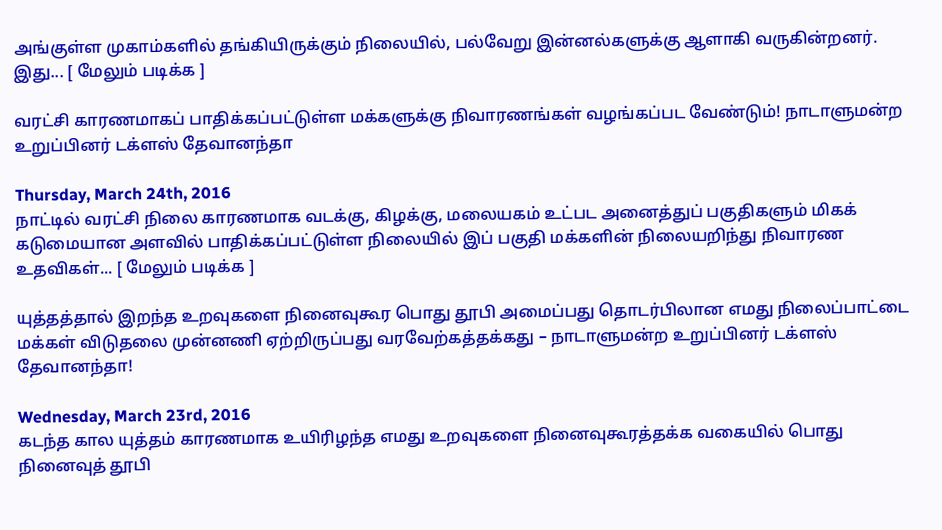அங்குள்ள முகாம்களில் தங்கியிருக்கும் நிலையில், பல்வேறு இன்னல்களுக்கு ஆளாகி வருகின்றனர். இது... [ மேலும் படிக்க ]

வரட்சி காரணமாகப் பாதிக்கப்பட்டுள்ள மக்களுக்கு நிவாரணங்கள் வழங்கப்பட வேண்டும்! நாடாளுமன்ற உறுப்பினர் டக்ளஸ் தேவானந்தா

Thursday, March 24th, 2016
நாட்டில் வரட்சி நிலை காரணமாக வடக்கு, கிழக்கு, மலையகம் உட்பட அனைத்துப் பகுதிகளும் மிகக் கடுமையான அளவில் பாதிக்கப்பட்டுள்ள நிலையில் இப் பகுதி மக்களின் நிலையறிந்து நிவாரண உதவிகள்... [ மேலும் படிக்க ]

யுத்தத்தால் இறந்த உறவுகளை நினைவுகூர பொது தூபி அமைப்பது தொடர்பிலான எமது நிலைப்பாட்டை மக்கள் விடுதலை முன்னணி ஏற்றிருப்பது வரவேற்கத்தக்கது – நாடாளுமன்ற உறுப்பினர் டக்ளஸ் தேவானந்தா!

Wednesday, March 23rd, 2016
கடந்த கால யுத்தம் காரணமாக உயிரிழந்த எமது உறவுகளை நினைவுகூரத்தக்க வகையில் பொது நினைவுத் தூபி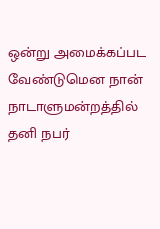ஒன்று அமைக்கப்பட வேண்டுமென நான் நாடாளுமன்றத்தில் தனி நபர்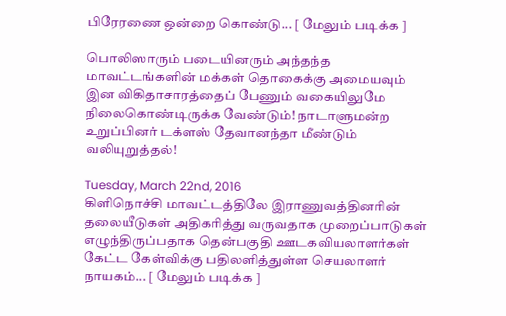பிரேரணை ஒன்றை கொண்டு... [ மேலும் படிக்க ]

பொலிஸாரும் படையினரும் அந்தந்த மாவட்டங்களின் மக்கள் தொகைக்கு அமையவும் இன விகிதாசாரத்தைப் பேணும் வகையிலுமே நிலைகொண்டிருக்க வேண்டும்! நாடாளுமன்ற உறுப்பினர் டக்ளஸ் தேவானந்தா மீண்டும் வலியுறுத்தல்!

Tuesday, March 22nd, 2016
கிளிநொச்சி மாவட்டத்திலே இராணுவத்தினரின் தலையீடுகள் அதிகரித்து வருவதாக முறைப்பாடுகள் எழுந்திருப்பதாக தென்பகுதி ஊடகவியலாளர்கள் கேட்ட கேள்விக்கு பதிலளித்துள்ள செயலாளர் நாயகம்... [ மேலும் படிக்க ]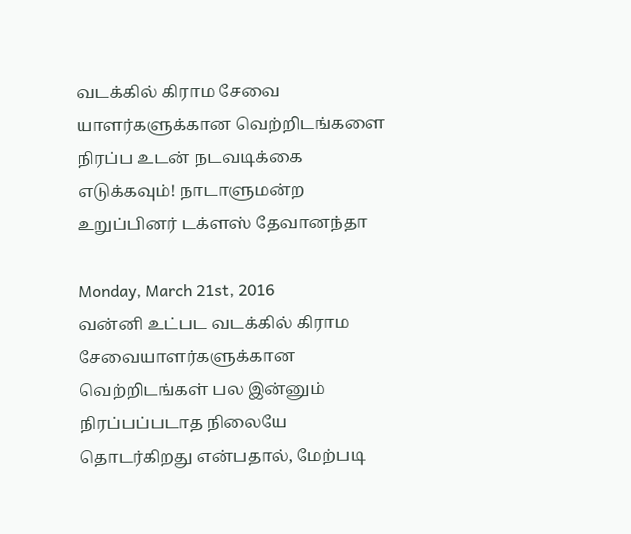வடக்கில் கிராம சேவை யாளர்களுக்கான வெற்றிடங்களை நிரப்ப உடன் நடவடிக்கை எடுக்கவும்! நாடாளுமன்ற உறுப்பினர் டக்ளஸ் தேவானந்தா

Monday, March 21st, 2016
வன்னி உட்பட வடக்கில் கிராம சேவையாளர்களுக்கான வெற்றிடங்கள் பல இன்னும் நிரப்பப்படாத நிலையே தொடர்கிறது என்பதால், மேற்படி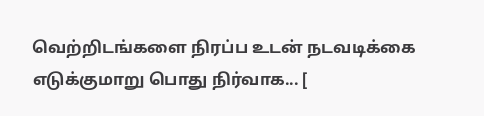வெற்றிடங்களை நிரப்ப உடன் நடவடிக்கை எடுக்குமாறு பொது நிர்வாக... [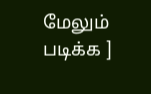மேலும் படிக்க ]